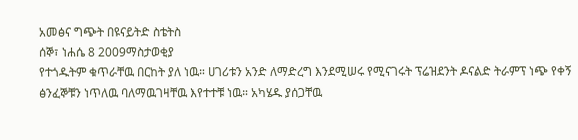አመፅና ግጭት በዩናይትድ ስቴትስ
ሰኞ፣ ነሐሴ 8 2009ማስታወቂያ
የተጎዱትም ቁጥራቸዉ በርከት ያለ ነዉ። ሀገሪቱን አንድ ለማድረግ እንደሚሠሩ የሚናገሩት ፕሬዝደንት ዶናልድ ትራምፕ ነጭ የቀኝ ፅንፈኞቹን ነጥለዉ ባለማዉገዛቸዉ እየተተቹ ነዉ። አካሄዱ ያሰጋቸዉ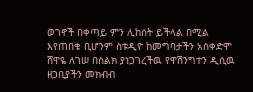ወገኖች በቀጣይ ምን ሊከሰት ይችላል በሚል እየጠበቁ ቢሆንም ስቱዲዮ ከመግባታችን አስቀድሞ ሸዋዬ ለገሠ በስልክ ያነጋገረችዉ የዋሽንግተን ዲሲዉ ዘጋቢያችን መክብብ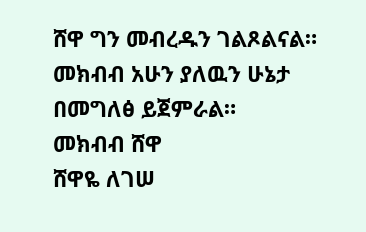ሸዋ ግን መብረዱን ገልጾልናል። መክብብ አሁን ያለዉን ሁኔታ በመግለፅ ይጀምራል።
መክብብ ሸዋ
ሸዋዬ ለገሠ